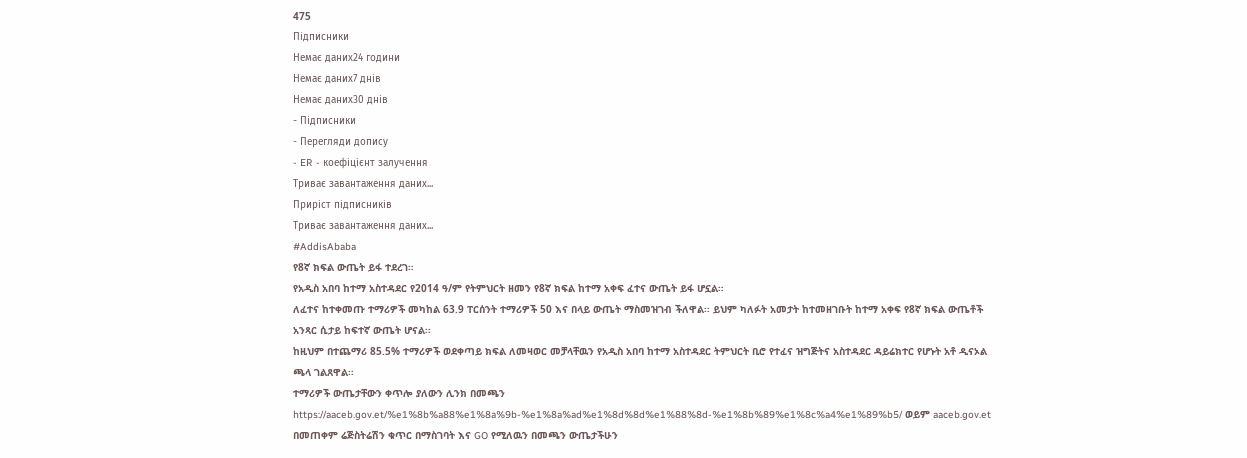475
Підписники
Немає даних24 години
Немає даних7 днів
Немає даних30 днів
- Підписники
- Перегляди допису
- ER - коефіцієнт залучення
Триває завантаження даних...
Приріст підписників
Триває завантаження даних...
#AddisAbaba
የ8ኛ ክፍል ውጤት ይፋ ተደረገ።
የአዲስ አበባ ከተማ አስተዳደር የ2014 ዓ/ም የትምህርት ዘመን የ8ኛ ክፍል ከተማ አቀፍ ፈተና ውጤት ይፋ ሆኗል።
ለፈተና ከተቀመጡ ተማሪዎች መካከል 63.9 ፐርሰንት ተማሪዎች 50 እና በላይ ውጤት ማስመዝገብ ችለዋል፡፡ ይህም ካለፉት አመታት ከተመዘገቡት ከተማ አቀፍ የ8ኛ ክፍል ውጤቶች አንጻር ሲታይ ከፍተኛ ውጤት ሆናል፡፡
ከዚህም በተጨማሪ 85.5% ተማሪዎች ወደቀጣይ ክፍል ለመዛወር መቻላቸዉን የአዲስ አበባ ከተማ አስተዳደር ትምህርት ቢሮ የተፈና ዝግጅትና አስተዳደር ዳይሬክተር የሆኑት አቶ ዲናኦል ጫላ ገልጸዋል፡፡
ተማሪዎች ውጤታቸውን ቀጥሎ ያለውን ሊንክ በመጫን https://aaceb.gov.et/%e1%8b%a88%e1%8a%9b-%e1%8a%ad%e1%8d%8d%e1%88%8d-%e1%8b%89%e1%8c%a4%e1%89%b5/ ወይም aaceb.gov.et በመጠቀም ሬጅስትሬሽን ቁጥር በማስገባት እና GO የሚለዉን በመጫን ውጤታችሁን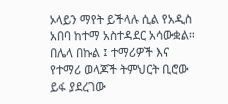ኦላይን ማየት ይችላሉ ሲል የአዲስ አበባ ከተማ አስተዳደር አሳውቋል።
በሌላ በኩል ፤ ተማሪዎች እና የተማሪ ወላጆች ትምህርት ቢሮው ይፋ ያደረገው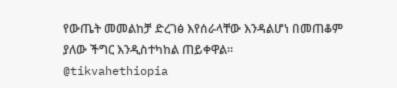የውጤት መመልከቻ ድረገፅ እየሰራላቸው እንዳልሆነ በመጠቆም ያለው ችግር እንዲስተካከል ጠይቀዋል።
@tikvahethiopia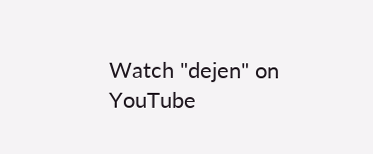Watch "dejen" on YouTube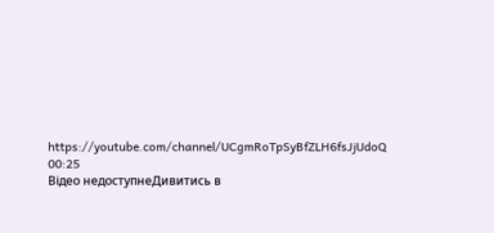https://youtube.com/channel/UCgmRoTpSyBfZLH6fsJjUdoQ
00:25
Відео недоступнеДивитись в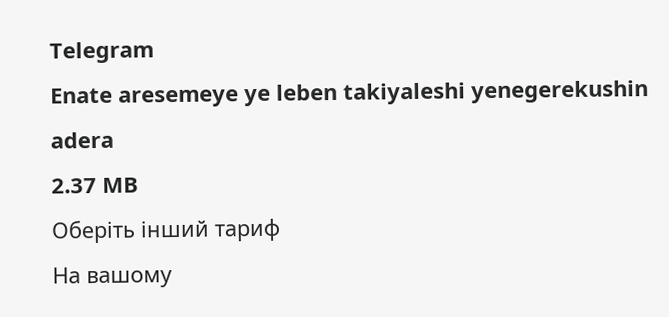Telegram
Enate aresemeye ye leben takiyaleshi yenegerekushin adera
2.37 MB
Оберіть інший тариф
На вашому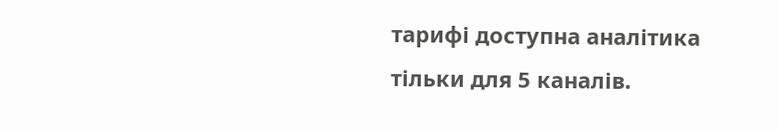тарифі доступна аналітика тільки для 5 каналів.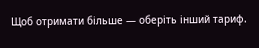Щоб отримати більше — оберіть інший тариф.